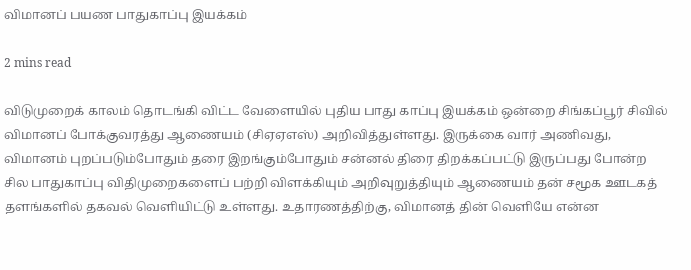விமானப் பயண பாதுகாப்பு இயக்கம்

2 mins read

விடுமுறைக் காலம் தொடங்கி விட்ட வேளையில் புதிய பாது காப்பு இயக்கம் ஒன்றை சிங்கப்பூர் சிவில் விமானப் போக்குவரத்து ஆணையம் (சிஏஏஎஸ்) அறிவித்துள்ளது. இருக்கை வார் அணிவது, விமானம் புறப்படும்போதும் தரை இறங்கும்போதும் சன்னல் திரை திறக்கப்பட்டு இருப்பது போன்ற சில பாதுகாப்பு விதிமுறைகளைப் பற்றி விளக்கியும் அறிவுறுத்தியும் ஆணையம் தன் சமூக ஊடகத் தளங்களில் தகவல் வெளியிட்டு உள்ளது. உதாரணத்திற்கு, விமானத் தின் வெளியே என்ன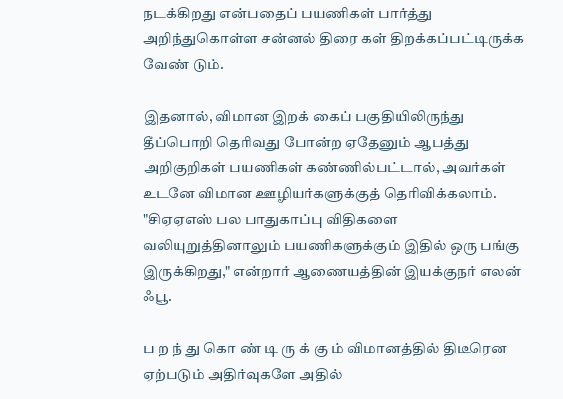நடக்கிறது என்பதைப் பயணிகள் பார்த்து அறிந்துகொள்ள சன்னல் திரை கள் திறக்கப்பட்டிருக்க வேண் டும்.

இதனால், விமான இறக் கைப் பகுதியிலிருந்து தீப்பொறி தெரிவது போன்ற ஏதேனும் ஆபத்து அறிகுறிகள் பயணிகள் கண்ணில்பட்டால், அவர்கள் உடனே விமான ஊழியர்களுக்குத் தெரிவிக்கலாம். "சிஏஏஎஸ் பல பாதுகாப்பு விதிகளை வலியுறுத்தினாலும் பயணிகளுக்கும் இதில் ஒரு பங்கு இருக்கிறது," என்றார் ஆணையத்தின் இயக்குநர் எலன் ஃபூ.

ப ற ந் து கொ ண் டி ரு க் கு ம் விமானத்தில் திடீரென ஏற்படும் அதிர்வுகளே அதில்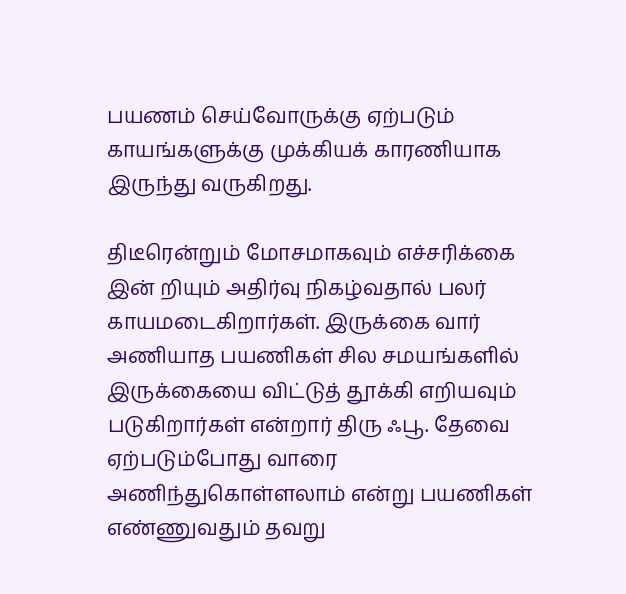பயணம் செய்வோருக்கு ஏற்படும் காயங்களுக்கு முக்கியக் காரணியாக இருந்து வருகிறது.

திடீரென்றும் மோசமாகவும் எச்சரிக்கை இன் றியும் அதிர்வு நிகழ்வதால் பலர் காயமடைகிறார்கள். இருக்கை வார் அணியாத பயணிகள் சில சமயங்களில் இருக்கையை விட்டுத் தூக்கி எறியவும் படுகிறார்கள் என்றார் திரு ஃபூ. தேவை ஏற்படும்போது வாரை அணிந்துகொள்ளலாம் என்று பயணிகள் எண்ணுவதும் தவறு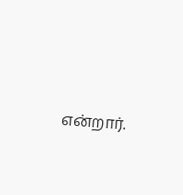என்றார்.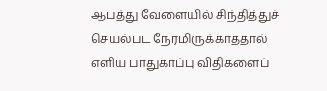ஆபத்து வேளையில் சிந்தித்துச் செயல்பட நேரமிருக்காததால் எளிய பாதுகாப்பு விதிகளைப்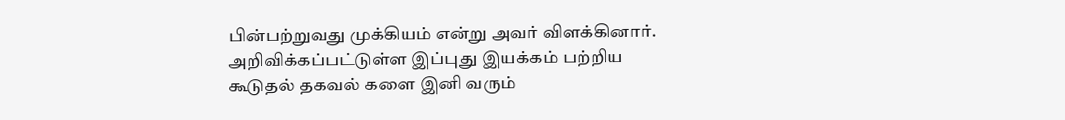பின்பற்றுவது முக்கியம் என்று அவர் விளக்கினார். அறிவிக்கப்பட்டுள்ள இப்புது இயக்கம் பற்றிய கூடுதல் தகவல் களை இனி வரும்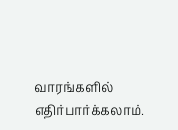வாரங்களில் எதிர்பார்க்கலாம்.